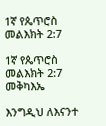1ኛ የጴጥሮስ መልእክት 2:7

1ኛ የጴጥሮስ መልእክት 2:7 መቅካእኤ

እንግዲህ ለእናንተ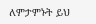ለምታምኑት ይህ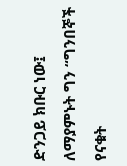ድንጋይ ክቡር ነው፤ ለማያምኑት ግን “ግንበኞች የናቁት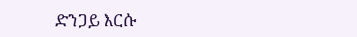ድንጋይ እርሱ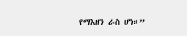የማእዘን ራስ ሆነ።”